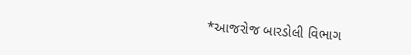*આજરોજ બારડોલી વિભાગ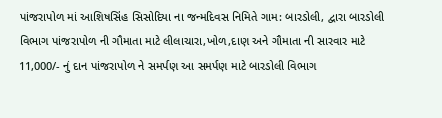પાંજરાપોળ માં આશિષસિંહ સિસોદિયા ના જન્મદિવસ નિમિતે ગામ: બારડોલી, દ્વારા બારડોલી વિભાગ પાંજરાપોળ ની ગૌમાતા માટે લીલાચારા,ખોળ,દાણ અને ગૌમાતા ની સારવાર માટે 11,000/- નું દાન પાંજરાપોળ ને સમર્પણ આ સમર્પણ માટે બારડોલી વિભાગ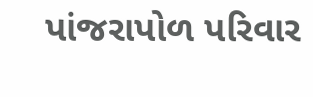પાંજરાપોળ પરિવાર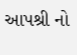આપશ્રી નો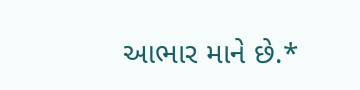આભાર માને છે.*